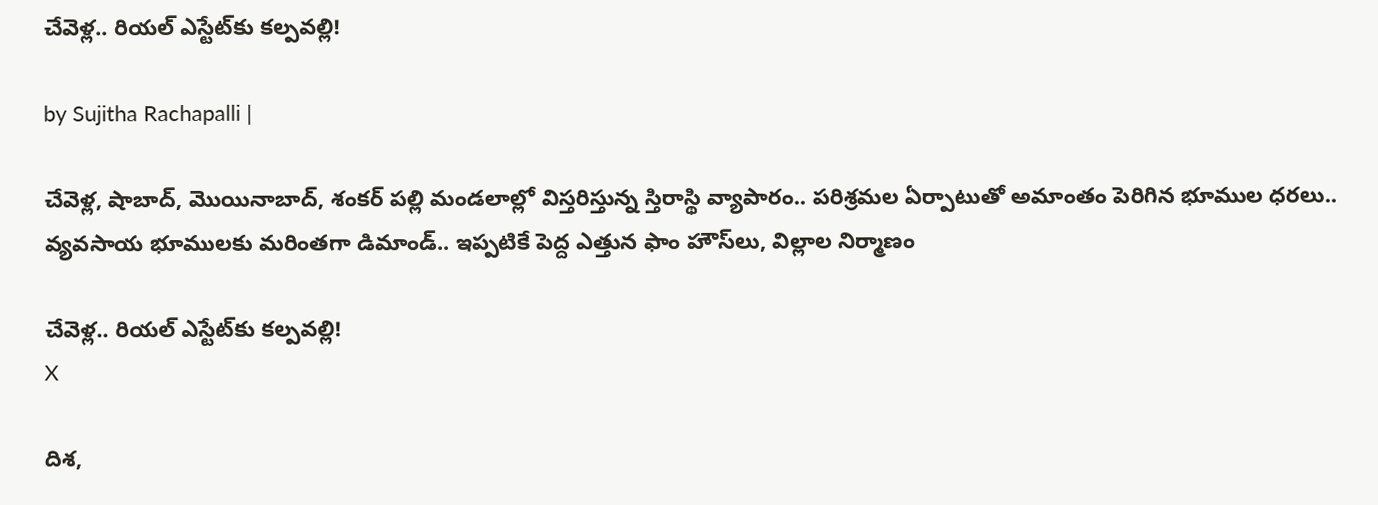చేవెళ్ల.. రియల్‌ ఎస్టేట్‌‌కు కల్పవల్లి!

by Sujitha Rachapalli |

చేవెళ్ల, షాబాద్‌, మొయినాబాద్‌, శంకర్‌ పల్లి మండలాల్లో విస్తరిస్తున్న స్తిరాస్థి వ్యాపారం.. పరిశ్రమల ఏర్పాటుతో అమాంతం పెరిగిన భూముల ధరలు.. వ్యవసాయ భూములకు మరింతగా డిమాండ్‌.. ఇప్పటికే పెద్ద ఎత్తున ఫాం హౌస్‌లు, విల్లాల నిర్మాణం

చేవెళ్ల.. రియల్‌ ఎస్టేట్‌‌కు కల్పవల్లి!
X

దిశ,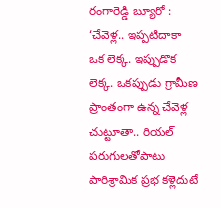రంగారెడ్డి బ్యూరో : ‘చేవెళ్ల.. ఇప్పటిదాకా ఒక లెక్క. ఇప్పుడొక లెక్క. ఒకప్పుడు గ్రామీణ ప్రాంతంగా ఉన్న చేవెళ్ల చుట్టూతా.. రియల్‌ పరుగులతోపాటు పారిశ్రామిక ప్రభ కళ్లెదుటే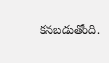కనబడుతోంది.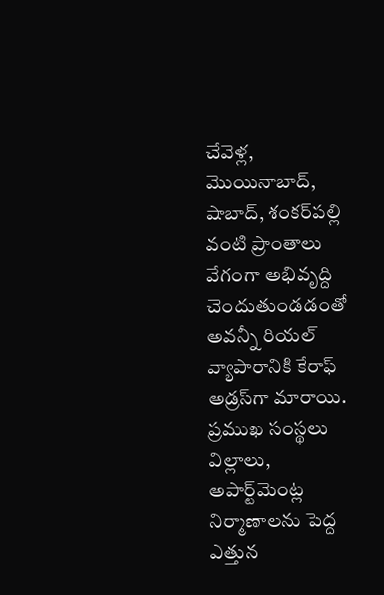చేవెళ్ల, మొయినాబాద్‌, షాబాద్‌, శంకర్‌పల్లి వంటి ప్రాంతాలు వేగంగా అభివృద్ది చెందుతుండడంతో అవన్నీ రియల్‌ వ్యాపారానికి కేరాఫ్‌ అడ్రస్‌గా మారాయి. ప్రముఖ సంస్థలు విల్లాలు, అపార్ట్‌మెంట్ల‍ నిర్మాణాలను పెద్ద ఎత్తున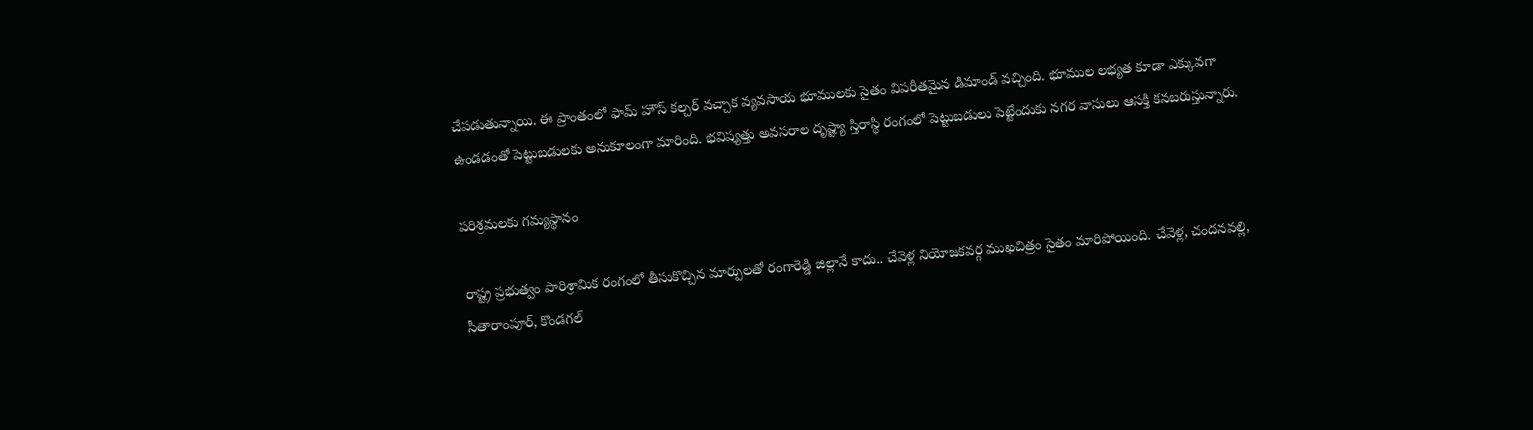చేపడుతున్నాయి. ఈ ప్రాంతంలో ఫామ్‌ హౌస్ కల్చర్‌ వచ్చాక వ్యవసాయ భూములకు సైతం విపరీతమైన డిమాండ్‌ వచ్చింది. భూముల లభ్యత కూడా ఎక్కువగా ఉండడంతో పెట్టుబడులకు అనుకూలంగా మారింది. భవిష్యత్తు అవసరాల దృష్ట్యా స్తిరాస్థి రంగంలో పెట్టుబడులు పెట్టేందుకు నగర వాసులు ఆసక్తి కనబరుస్తున్నారు.

పరిశ్రమలకు గమ్యస్థానం

రాష్ట్ర ప్రభుత్వం పారిశ్రామిక రంగంలో తీసుకొచ్చిన మార్పులతో రంగారెడ్డి జిల్లానే కాదు.. చేవెళ్ల నియోజకవర్గ ముఖచిత్రం సైతం మారిపోయింది. చేవెళ్ల, చందనవల్లి, సీతారాంపూర్‌, కొండగల్‌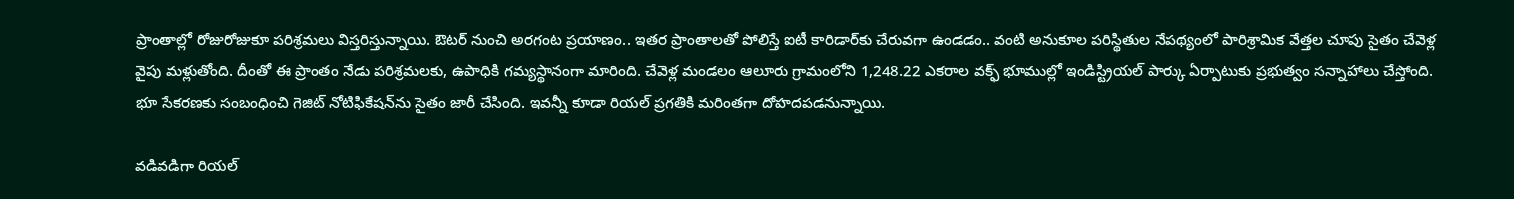ప్రాంతాల్లో రోజురోజుకూ పరిశ్రమలు విస్తరిస్తున్నాయి. ఔటర్‌ నుంచి అరగంట ప్రయాణం.. ఇతర ప్రాంతాలతో పోలిస్తే ఐటీ కారిడార్‌కు చేరువగా ఉండడం.. వంటి అనుకూల పరిస్థితుల నేపథ్యంలో పారిశ్రామిక వేత్తల చూపు సైతం చేవెళ్ల వైపు మళ్లుతోంది. దీంతో ఈ ప్రాంతం నేడు పరిశ్రమలకు, ఉపాధికి గమ్యస్థానంగా మారింది. చేవెళ్ల మండలం ఆలూరు గ్రామంలోని 1,248.22 ఎకరాల వక్ఫ్ భూముల్లో ఇండిస్ట్రియల్‌ పార్కు ఏర్పాటుకు ప్రభుత్వం సన్నాహాలు చేస్తోంది. భూ సేకరణకు సంబంధించి గెజిట్‌ నోటిఫికేషన్‌‌ను సైతం జారీ చేసింది. ఇవన్నీ కూడా రియల్‌ ప్రగతికి మరింతగా దోహదపడనున్నాయి.

వడివడిగా రియల్‌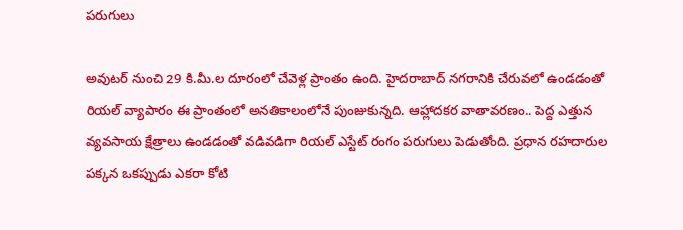పరుగులు

అవుటర్‌ నుంచి 29 కి.మీ.ల దూరంలో చేవెళ్ల ప్రాంతం ఉంది. హైదరాబాద్‌ నగరానికి చేరువలో ఉండడంతో రియల్‌ వ్యాపారం ఈ ప్రాంతంలో అనతికాలంలోనే పుంజుకున్నది. ఆహ్లాదకర వాతావరణం.. పెద్ద ఎత్తున వ్యవసాయ క్షేత్రాలు ఉండడంతో వడివడిగా రియల్‌ ఎస్టేట్‌ రంగం పరుగులు పెడుతోంది. ప్రధాన రహదారుల పక్కన ఒకప్పుడు ఎకరా కోటి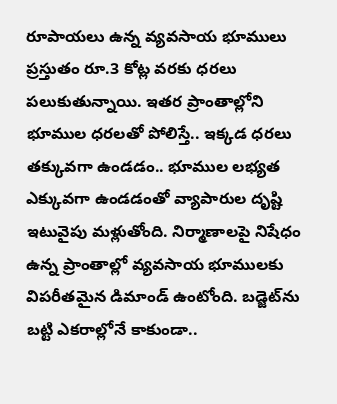రూపాయలు ఉన్న వ్యవసాయ భూములు ప్రస్తుతం రూ.3 కోట్ల వరకు ధరలు పలుకుతున్నాయి. ఇతర ప్రాంతాల్లోని భూముల ధరలతో పోలిస్తే.. ఇక్కడ ధరలు తక్కువగా ఉండడం.. భూముల లభ్యత ఎక్కువగా ఉండడంతో వ్యాపారుల దృష్టి ఇటువైపు మళ్లుతోంది. నిర్మాణాలపై నిషేధం ఉన్న ప్రాంతాల్లో వ్యవసాయ భూములకు విపరీతమైన డిమాండ్‌ ఉంటోంది. బడ్జెట్‌‌ను బట్టి ఎకరాల్లోనే కాకుండా..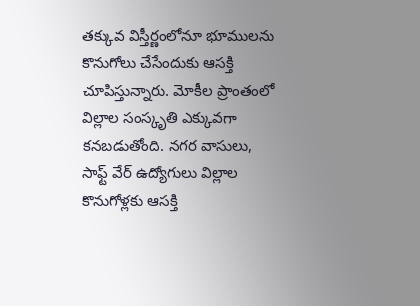తక్కువ విస్తీర్ణంలోనూ భూములను కొనుగోలు చేసేందుకు ఆసక్తి చూపిస్తున్నారు. మోకీల ప్రాంతంలో విల్లాల సంస్కృతి ఎక్కువగా కనబడుతోంది. నగర వాసులు, సాఫ్ట్ వేర్‌ ఉద్యోగులు విల్లాల కొనుగోళ్లకు ఆసక్తి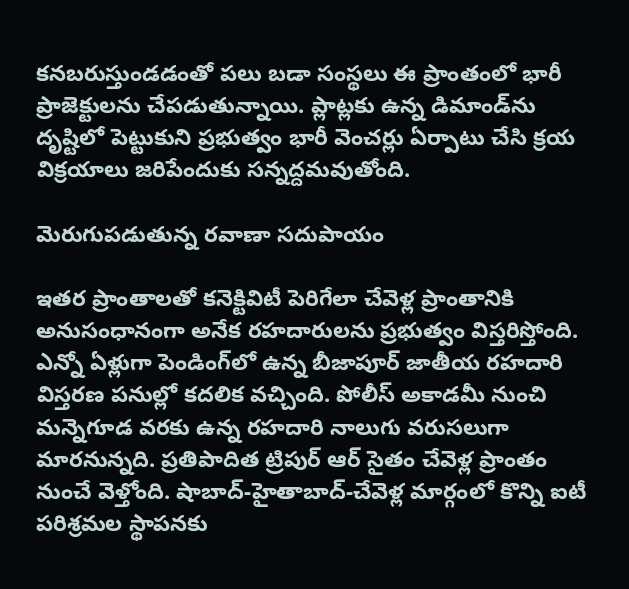కనబరుస్తుండడంతో పలు బడా సంస్థలు ఈ ప్రాంతంలో భారీ ప్రాజెక్టులను చేపడుతున్నాయి. ప్లాట్లకు ఉన్న డిమాండ్‌‌ను దృష్టిలో పెట్టుకుని ప్రభుత్వం భారీ వెంచర్లు ఏర్పాటు చేసి క్రయ విక్రయాలు జరిపేందుకు సన్నద్దమవుతోంది.

మెరుగుపడుతున్న రవాణా సదుపాయం

ఇతర ప్రాంతాలతో కనెక్టివిటీ పెరిగేలా చేవెళ్ల ప్రాంతానికి అనుసంధానంగా అనేక రహదారులను ప్రభుత్వం విస్తరిస్తోంది. ఎన్నో ఏళ్లుగా పెండింగ్‌‌లో ఉన్న బీజాపూర్‌ జాతీయ రహదారి విస్తరణ పనుల్లో కదలిక వచ్చింది. పోలీస్ అకాడమీ నుంచి మన్నెగూడ వరకు ఉన్న రహదారి నాలుగు వరుసలుగా మారనున్నది. ప్రతిపాదిత ట్రిపుర్‌ ఆర్‌ సైతం చేవెళ్ల ప్రాంతం నుంచే వెళ్తోంది. షాబాద్‌-హైతాబాద్‌-చేవెళ్ల మార్గంలో కొన్ని ఐటీ పరిశ్రమల స్థాపనకు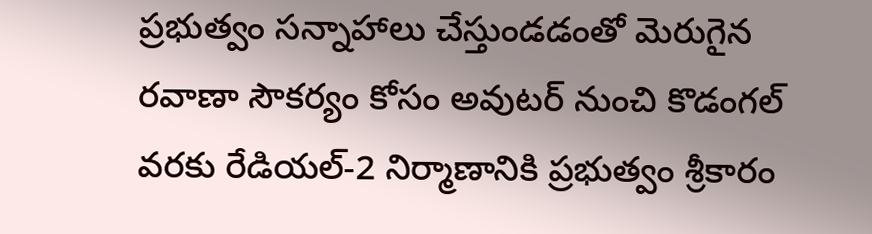ప్రభుత్వం సన్నాహాలు చేస్తుండడంతో మెరుగైన రవాణా సౌకర్యం కోసం అవుటర్‌ నుంచి కొడంగల్‌ వరకు రేడియల్‌-2 నిర్మాణానికి ప్రభుత్వం శ్రీకారం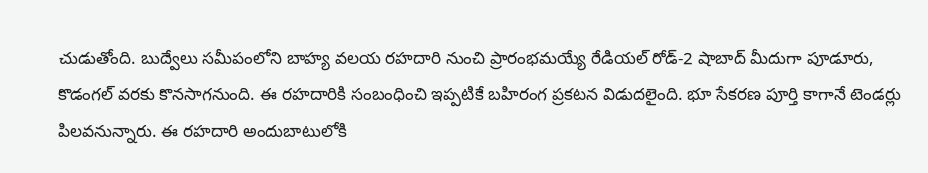చుడుతోంది. బుద్వేలు సమీపంలోని బాహ్య వలయ రహదారి నుంచి ప్రారంభమయ్యే రేడియల్‌ రోడ్‌-2 షాబాద్‌ మీదుగా పూడూరు, కొడంగల్‌ వరకు కొనసాగనుంది. ఈ రహదారికి సంబంధించి ఇప్పటికే బహిరంగ ప్రకటన విడుదలైంది. భూ సేకరణ పూర్తి కాగానే టెండర్లు పిలవనున్నారు. ఈ రహదారి అందుబాటులోకి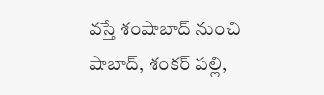వస్తే శంషాబాద్‌ నుంచి షాబాద్‌, శంకర్‌ పల్లి,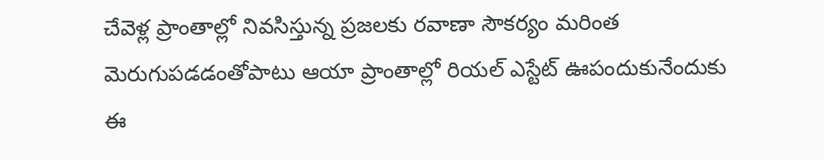చేవెళ్ల ప్రాంతాల్లో నివసిస్తున్న ప్రజలకు రవాణా సౌకర్యం మరింత మెరుగుపడడంతోపాటు ఆయా ప్రాంతాల్లో రియల్‌ ఎస్టేట్‌ ఊపందుకునేందుకు ఈ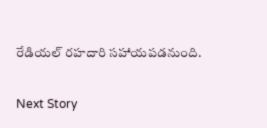రేడియల్‌ రహదారి సహాయపడనుంది.

Next Story